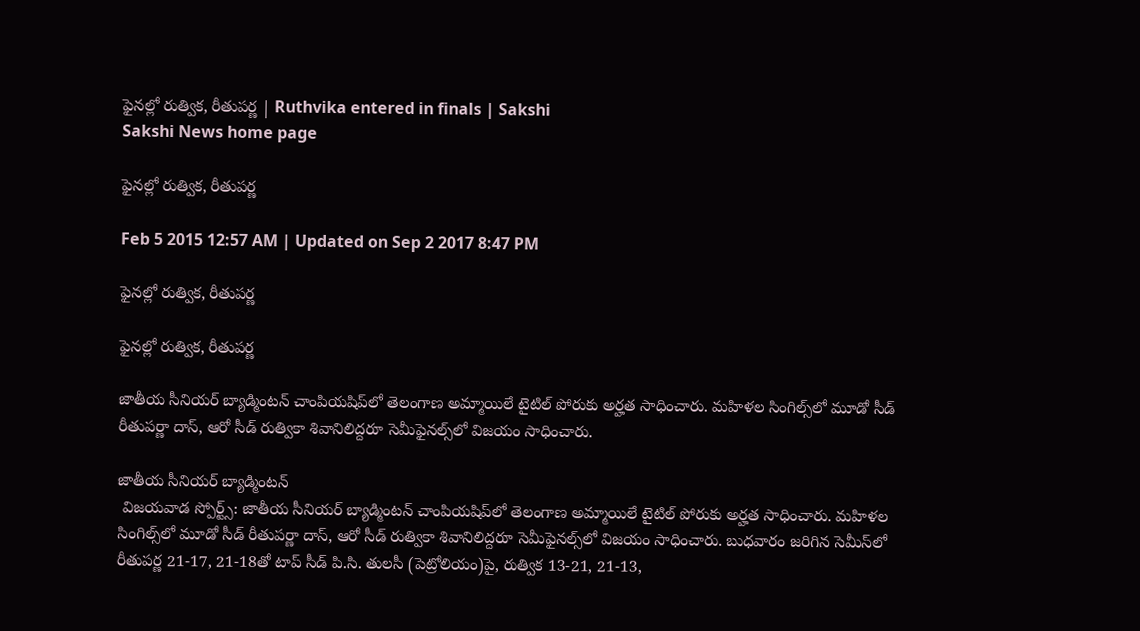ఫైనల్లో రుత్విక, రీతుపర్ణ | Ruthvika entered in finals | Sakshi
Sakshi News home page

ఫైనల్లో రుత్విక, రీతుపర్ణ

Feb 5 2015 12:57 AM | Updated on Sep 2 2017 8:47 PM

ఫైనల్లో రుత్విక, రీతుపర్ణ

ఫైనల్లో రుత్విక, రీతుపర్ణ

జాతీయ సీనియర్ బ్యాడ్మింటన్ చాంపియషిప్‌లో తెలంగాణ అమ్మాయిలే టైటిల్ పోరుకు అర్హత సాధించారు. మహిళల సింగిల్స్‌లో మూడో సీడ్ రీతుపర్ణా దాస్, ఆరో సీడ్ రుత్వికా శివానిలిద్దరూ సెమీఫైనల్స్‌లో విజయం సాధించారు.

జాతీయ సీనియర్ బ్యాడ్మింటన్
 విజయవాడ స్పోర్ట్స్: జాతీయ సీనియర్ బ్యాడ్మింటన్ చాంపియషిప్‌లో తెలంగాణ అమ్మాయిలే టైటిల్ పోరుకు అర్హత సాధించారు. మహిళల సింగిల్స్‌లో మూడో సీడ్ రీతుపర్ణా దాస్, ఆరో సీడ్ రుత్వికా శివానిలిద్దరూ సెమీఫైనల్స్‌లో విజయం సాధించారు. బుధవారం జరిగిన సెమీస్‌లో రీతుపర్ణ 21-17, 21-18తో టాప్ సీడ్ పి.సి. తులసీ (పెట్రోలియం)పై, రుత్విక 13-21, 21-13,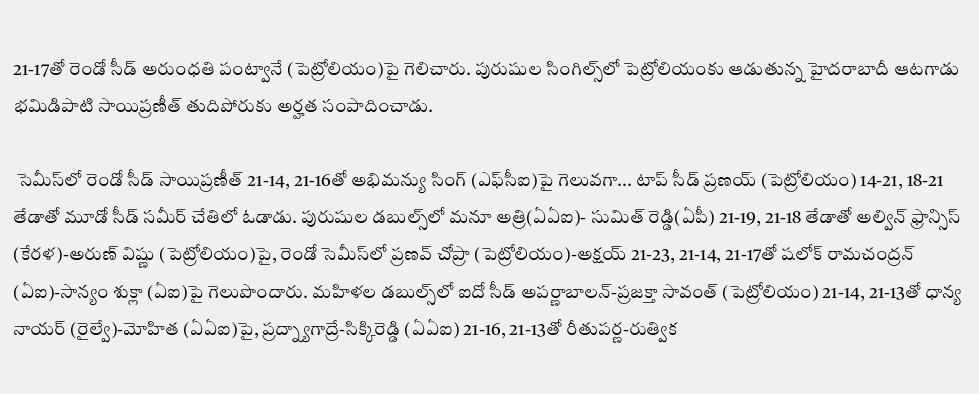21-17తో రెండో సీడ్ అరుంధతి పంట్వానే (పెట్రోలియం)పై గెలిచారు. పురుషుల సింగిల్స్‌లో పెట్రోలియంకు ఆడుతున్న హైదరాబాదీ ఆటగాడు భమిడిపాటి సాయిప్రణీత్ తుదిపోరుకు అర్హత సంపాదించాడు.

 సెమీస్‌లో రెండో సీడ్ సాయిప్రణీత్ 21-14, 21-16తో అభిమన్యు సింగ్ (ఎఫ్‌సీఐ)పై గెలువగా... టాప్ సీడ్ ప్రణయ్ (పెట్రోలియం) 14-21, 18-21 తేడాతో మూడో సీడ్ సమీర్ చేతిలో ఓడాడు. పురుషుల డబుల్స్‌లో మనూ అత్రి(ఏఏఐ)- సుమిత్ రెడ్డి(ఏపీ) 21-19, 21-18 తేడాతో అల్విన్ ఫ్రాన్సిస్ (కేరళ)-అరుణ్ విష్ణు (పెట్రోలియం)పై, రెండో సెమీస్‌లో ప్రణవ్ చోప్రా (పెట్రోలియం)-అక్షయ్ 21-23, 21-14, 21-17తో షలోక్ రామచంద్రన్ (ఏఐ)-సాన్యం శుక్లా (ఏఐ)పై గెలుపొందారు. మహిళల డబుల్స్‌లో ఐదో సీడ్ అపర్ణాబాలన్-ప్రజక్తా సావంత్ (పెట్రోలియం) 21-14, 21-13తో ధాన్య నాయర్ (రైల్వే)-మోహిత (ఏఏఐ)పై, ప్రద్న్యాగాద్రే-సిక్కిరెడ్డి (ఏఏఐ) 21-16, 21-13తో రీతుపర్ణ-రుత్విక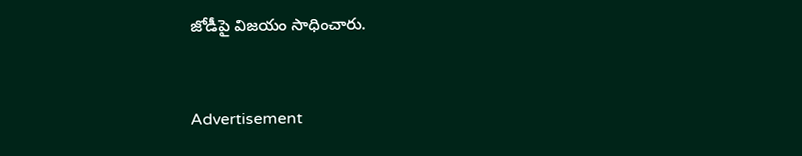జోడీపై విజయం సాధించారు.


Advertisement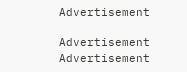Advertisement

Advertisement
Advertisement